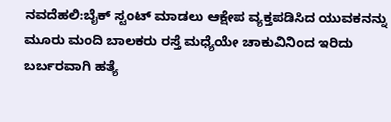ನವದೆಹಲಿ:ಬೈಕ್ ಸ್ಟಂಟ್ ಮಾಡಲು ಆಕ್ಷೇಪ ವ್ಯಕ್ತಪಡಿಸಿದ ಯುವಕನನ್ನು ಮೂರು ಮಂದಿ ಬಾಲಕರು ರಸ್ತೆ ಮಧ್ಯೆಯೇ ಚಾಕುವಿನಿಂದ ಇರಿದು ಬರ್ಬರವಾಗಿ ಹತ್ಯೆ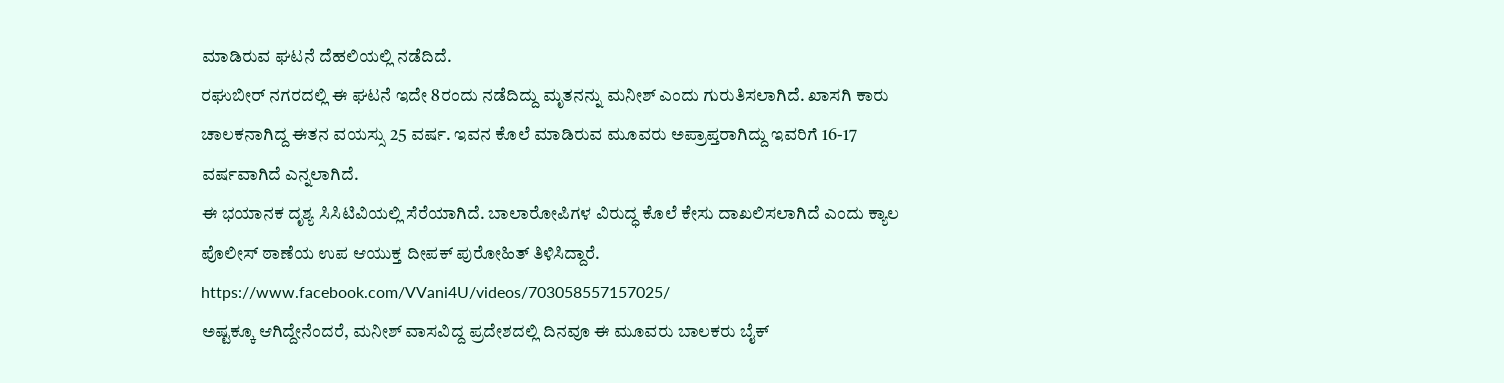ಮಾಡಿರುವ ಘಟನೆ ದೆಹಲಿಯಲ್ಲಿ ನಡೆದಿದೆ.
ರಘುಬೀರ್ ನಗರದಲ್ಲಿ ಈ ಘಟನೆ ಇದೇ 8ರಂದು ನಡೆದಿದ್ದು ಮೃತನನ್ನು ಮನೀಶ್ ಎಂದು ಗುರುತಿಸಲಾಗಿದೆ. ಖಾಸಗಿ ಕಾರು ಚಾಲಕನಾಗಿದ್ದ ಈತನ ವಯಸ್ಸು 25 ವರ್ಷ. ಇವನ ಕೊಲೆ ಮಾಡಿರುವ ಮೂವರು ಅಪ್ರಾಪ್ತರಾಗಿದ್ದು ಇವರಿಗೆ 16-17 ವರ್ಷವಾಗಿದೆ ಎನ್ನಲಾಗಿದೆ.
ಈ ಭಯಾನಕ ದೃಶ್ಯ ಸಿಸಿಟಿವಿಯಲ್ಲಿ ಸೆರೆಯಾಗಿದೆ. ಬಾಲಾರೋಪಿಗಳ ವಿರುದ್ಧ ಕೊಲೆ ಕೇಸು ದಾಖಲಿಸಲಾಗಿದೆ ಎಂದು ಕ್ಯಾಲ ಪೊಲೀಸ್ ಠಾಣೆಯ ಉಪ ಆಯುಕ್ತ ದೀಪಕ್ ಪುರೋಹಿತ್ ತಿಳಿಸಿದ್ದಾರೆ.
https://www.facebook.com/VVani4U/videos/703058557157025/
ಅಷ್ಟಕ್ಕೂ ಆಗಿದ್ದೇನೆಂದರೆ, ಮನೀಶ್ ವಾಸವಿದ್ದ ಪ್ರದೇಶದಲ್ಲಿ ದಿನವೂ ಈ ಮೂವರು ಬಾಲಕರು ಬೈಕ್‌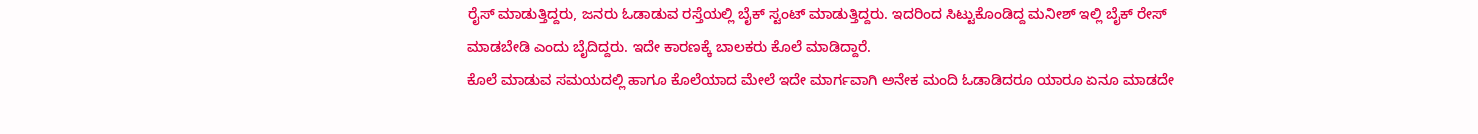ರೈಸ್‌ ಮಾಡುತ್ತಿದ್ದರು, ಜನರು ಓಡಾಡುವ ರಸ್ತೆಯಲ್ಲಿ ಬೈಕ್ ಸ್ಟಂಟ್ ಮಾಡುತ್ತಿದ್ದರು. ಇದರಿಂದ ಸಿಟ್ಟುಕೊಂಡಿದ್ದ ಮನೀಶ್ ಇಲ್ಲಿ ಬೈಕ್ ರೇಸ್ ಮಾಡಬೇಡಿ ಎಂದು ಬೈದಿದ್ದರು. ಇದೇ ಕಾರಣಕ್ಕೆ ಬಾಲಕರು ಕೊಲೆ ಮಾಡಿದ್ದಾರೆ.
ಕೊಲೆ ಮಾಡುವ ಸಮಯದಲ್ಲಿ ಹಾಗೂ ಕೊಲೆಯಾದ ಮೇಲೆ ಇದೇ ಮಾರ್ಗವಾಗಿ ಅನೇಕ ಮಂದಿ ಓಡಾಡಿದರೂ ಯಾರೂ ಏನೂ ಮಾಡದೇ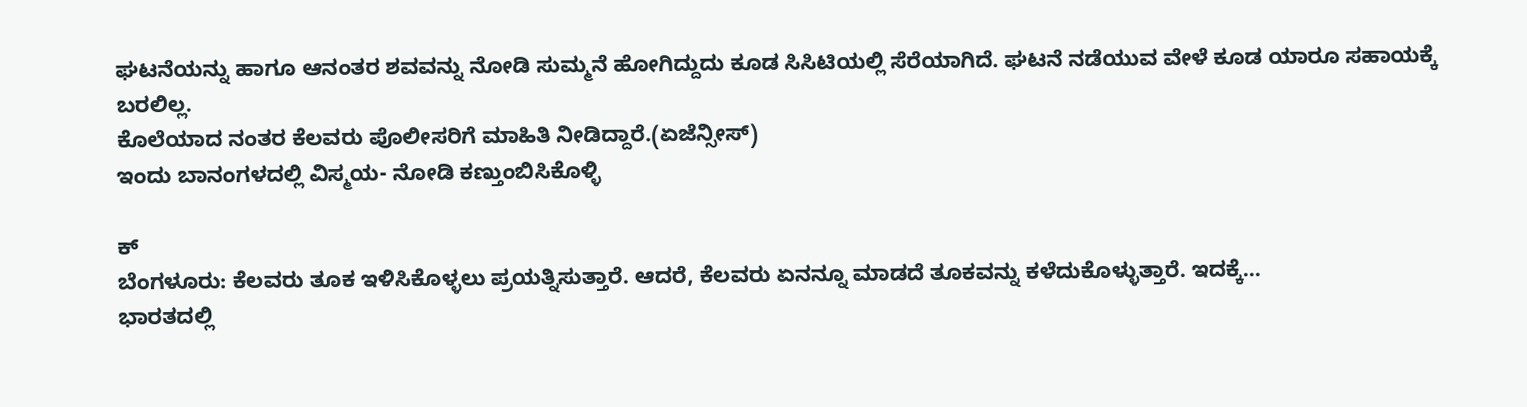ಘಟನೆಯನ್ನು ಹಾಗೂ ಆನಂತರ ಶವವನ್ನು ನೋಡಿ ಸುಮ್ಮನೆ ಹೋಗಿದ್ದುದು ಕೂಡ ಸಿಸಿಟಿಯಲ್ಲಿ ಸೆರೆಯಾಗಿದೆ. ಘಟನೆ ನಡೆಯುವ ವೇಳೆ ಕೂಡ ಯಾರೂ ಸಹಾಯಕ್ಕೆ ಬರಲಿಲ್ಲ.
ಕೊಲೆಯಾದ ನಂತರ ಕೆಲವರು ಪೊಲೀಸರಿಗೆ ಮಾಹಿತಿ ನೀಡಿದ್ದಾರೆ.(ಏಜೆನ್ಸೀಸ್‌)
ಇಂದು ಬಾನಂಗಳದಲ್ಲಿ ವಿಸ್ಮಯ- ನೋಡಿ ಕಣ್ತುಂಬಿಸಿಕೊಳ್ಳಿ

ಕ್
ಬೆಂಗಳೂರು: ಕೆಲವರು ತೂಕ ಇಳಿಸಿಕೊಳ್ಳಲು ಪ್ರಯತ್ನಿಸುತ್ತಾರೆ. ಆದರೆ, ಕೆಲವರು ಏನನ್ನೂ ಮಾಡದೆ ತೂಕವನ್ನು ಕಳೆದುಕೊಳ್ಳುತ್ತಾರೆ. ಇದಕ್ಕೆ…
ಭಾರತದಲ್ಲಿ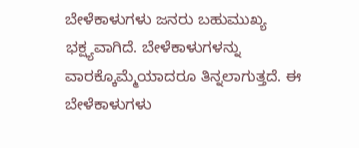ಬೇಳೆಕಾಳುಗಳು ಜನರು ಬಹುಮುಖ್ಯ ಭಕ್ಷ್ಯವಾಗಿದೆ. ಬೇಳೆಕಾಳುಗಳನ್ನು ವಾರಕ್ಕೊಮ್ಮೆಯಾದರೂ ತಿನ್ನಲಾಗುತ್ತದೆ. ಈ ಬೇಳೆಕಾಳುಗಳು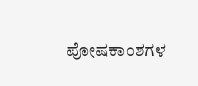ಪೋಷಕಾಂಶಗಳ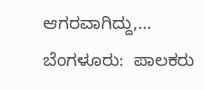ಆಗರವಾಗಿದ್ದು,…
ಬೆಂಗಳೂರು:  ಪಾಲಕರು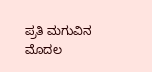ಪ್ರತಿ ಮಗುವಿನ ಮೊದಲ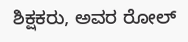ಶಿಕ್ಷಕರು, ಅವರ ರೋಲ್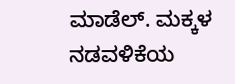ಮಾಡೆಲ್. ಮಕ್ಕಳ ನಡವಳಿಕೆಯ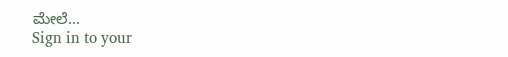ಮೇಲೆ…
Sign in to your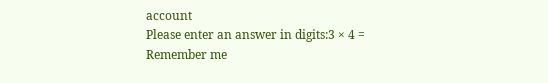account
Please enter an answer in digits:3 × 4 =
Remember me